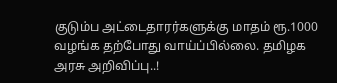குடும்ப அட்டைதாரர்களுக்கு மாதம் ரூ.1000 வழங்க தற்போது வாய்ப்பில்லை. தமிழக அரசு அறிவிப்பு..!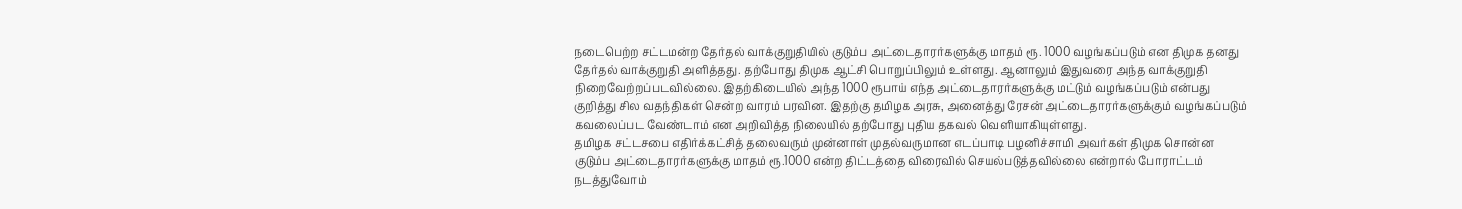நடைபெற்ற சட்டமன்ற தேர்தல் வாக்குறுதியில் குடும்ப அட்டைதாரர்களுக்கு மாதம் ரூ. 1000 வழங்கப்படும் என திமுக தனது தேர்தல் வாக்குறுதி அளித்தது. தற்போது திமுக ஆட்சி பொறுப்பிலும் உள்ளது. ஆனாலும் இதுவரை அந்த வாக்குறுதி நிறைவேற்றப்படவில்லை. இதற்கிடையில் அந்த 1000 ரூபாய் எந்த அட்டைதாரர்களுக்கு மட்டும் வழங்கப்படும் என்பது குறித்து சில வதந்திகள் சென்ற வாரம் பரவின. இதற்கு தமிழக அரசு, அனைத்து ரேசன் அட்டைதாரர்களுக்கும் வழங்கப்படும் கவலைப்பட வேண்டாம் என அறிவித்த நிலையில் தற்போது புதிய தகவல் வெளியாகியுள்ளது.
தமிழக சட்டசபை எதிர்க்கட்சித் தலைவரும் முன்னாள் முதல்வருமான எடப்பாடி பழனிச்சாமி அவர்கள் திமுக சொன்ன குடும்ப அட்டைதாரர்களுக்கு மாதம் ரூ.1000 என்ற திட்டத்தை விரைவில் செயல்படுத்தவில்லை என்றால் போராட்டம் நடத்துவோம்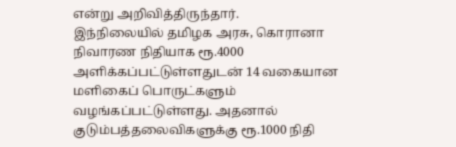என்று அறிவித்திருந்தார்.
இந்நிலையில் தமிழக அரசு, கொரானா நிவாரண நிதியாக ரூ.4000 அளிக்கப்பட்டுள்ளதுடன் 14 வகையான மளிகைப் பொருட்களும் வழங்கப்பட்டுள்ளது. அதனால் குடும்பத்தலைவிகளுக்கு ரூ.1000 நிதி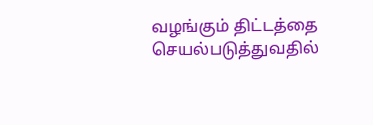வழங்கும் திட்டத்தை செயல்படுத்துவதில்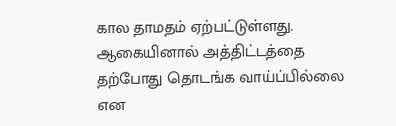கால தாமதம் ஏற்பட்டுள்ளது. ஆகையினால் அத்திட்டத்தை தற்போது தொடங்க வாய்ப்பில்லை என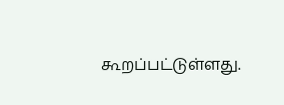கூறப்பட்டுள்ளது.